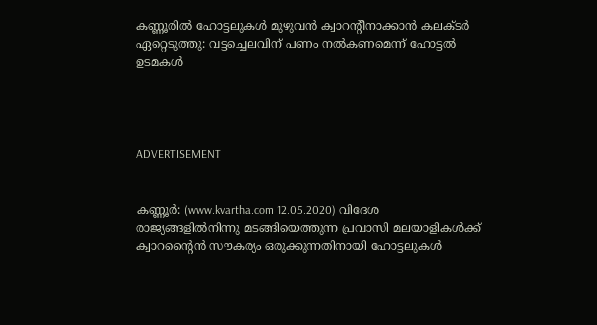കണ്ണൂരില്‍ ഹോട്ടലുകള്‍ മുഴുവന്‍ ക്വാറന്റീനാക്കാന്‍ കലക്ടര്‍ ഏറ്റെടുത്തു: വട്ടച്ചെലവിന് പണം നല്‍കണമെന്ന് ഹോട്ടല്‍ ഉടമകള്‍




ADVERTISEMENT


കണ്ണൂര്‍: (www.kvartha.com 12.05.2020) വിദേശ രാജ്യങ്ങളില്‍നിന്നു മടങ്ങിയെത്തുന്ന പ്രവാസി മലയാളികള്‍ക്ക് ക്വാറന്റൈന്‍ സൗകര്യം ഒരുക്കുന്നതിനായി ഹോട്ടലുകള്‍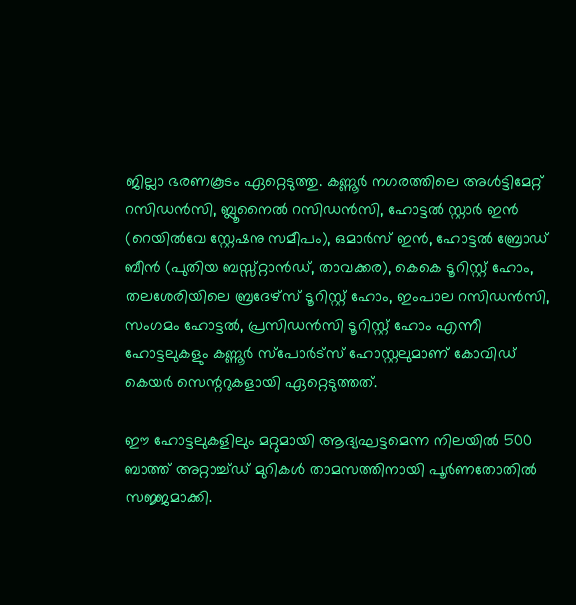ജില്ലാ ഭരണകൂടം ഏറ്റെടുത്തു. കണ്ണൂര്‍ നഗരത്തിലെ അള്‍ട്ടിമേറ്റ് റസിഡന്‍സി, ബ്ലൂനൈല്‍ റസിഡന്‍സി, ഹോട്ടല്‍ സ്റ്റാര്‍ ഇന്‍ (റെയില്‍വേ സ്റ്റേഷനു സമീപം), ഒമാര്‍സ് ഇന്‍, ഹോട്ടല്‍ ബ്രോഡ് ബീന്‍ (പുതിയ ബസ്സ്റ്റാന്‍ഡ്, താവക്കര), കെകെ ടൂറിസ്റ്റ് ഹോം, തലശേരിയിലെ ബ്രദേഴ്‌സ് ടൂറിസ്റ്റ് ഹോം, ഇംപാല റസിഡന്‍സി, സംഗമം ഹോട്ടല്‍, പ്രസിഡന്‍സി ടൂറിസ്റ്റ് ഹോം എന്നീ ഹോട്ടലുകളും കണ്ണൂര്‍ സ്‌പോര്‍ട്‌സ് ഹോസ്റ്റലുമാണ് കോവിഡ് കെയര്‍ സെന്ററുകളായി ഏറ്റെടുത്തത്.

ഈ ഹോട്ടലുകളിലും മറ്റുമായി ആദ്യഘട്ടമെന്ന നിലയില്‍ 500 ബാത്ത് അറ്റാച്ച്ഡ് മുറികള്‍ താമസത്തിനായി പൂര്‍ണതോതില്‍ സജ്ജമാക്കി.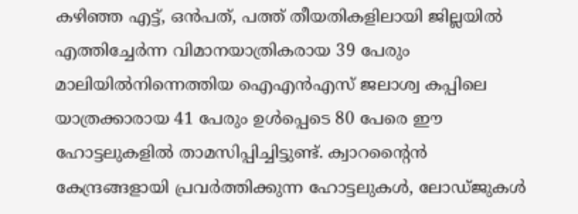കഴിഞ്ഞ എട്ട്, ഒന്‍പത്, പത്ത് തീയതികളിലായി ജില്ലയില്‍ എത്തിച്ചേര്‍ന്ന വിമാനയാത്രികരായ 39 പേരും മാലിയില്‍നിന്നെത്തിയ ഐഎന്‍എസ് ജലാശ്വ കപ്പിലെ യാത്രക്കാരായ 41 പേരും ഉള്‍പ്പെടെ 80 പേരെ ഈ ഹോട്ടലുകളില്‍ താമസിപ്പിച്ചിട്ടുണ്ട്. ക്വാറന്റൈന്‍ കേന്ദ്രങ്ങളായി പ്രവര്‍ത്തിക്കുന്ന ഹോട്ടലുകള്‍, ലോഡ്ജുകള്‍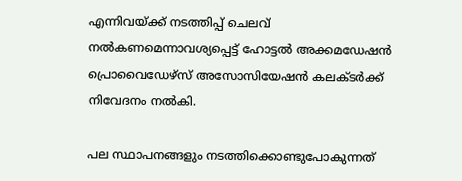എന്നിവയ്ക്ക് നടത്തിപ്പ് ചെലവ് നല്‍കണമെന്നാവശ്യപ്പെട്ട് ഹോട്ടല്‍ അക്കമഡേഷന്‍ പ്രൊവൈഡേഴ്സ് അസോസിയേഷന്‍ കലക്ടര്‍ക്ക് നിവേദനം നല്‍കി.

പല സ്ഥാപനങ്ങളും നടത്തിക്കൊണ്ടുപോകുന്നത്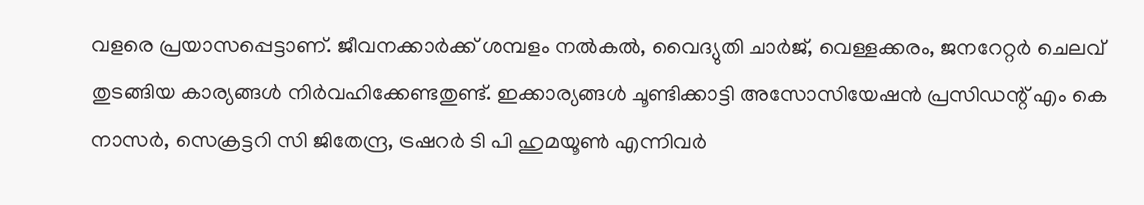വളരെ പ്രയാസപ്പെട്ടാണ്. ജീവനക്കാര്‍ക്ക് ശമ്പളം നല്‍കല്‍, വൈദ്യുതി ചാര്‍ജ്, വെള്ളക്കരം, ജനറേറ്റര്‍ ചെലവ് തുടങ്ങിയ കാര്യങ്ങള്‍ നിര്‍വഹിക്കേണ്ടതുണ്ട്. ഇക്കാര്യങ്ങള്‍ ചൂണ്ടിക്കാട്ടി അസോസിയേഷന്‍ പ്രസിഡന്റ് എം കെ നാസര്‍, സെക്രട്ടറി സി ജിതേന്ദ്ര, ട്രഷറര്‍ ടി പി ഹുമയൂണ്‍ എന്നിവര്‍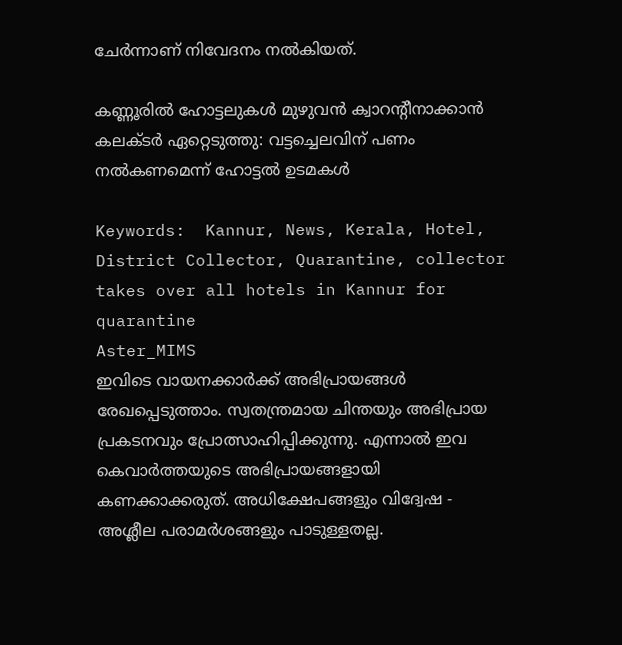ചേര്‍ന്നാണ് നിവേദനം നല്‍കിയത്.

കണ്ണൂരില്‍ ഹോട്ടലുകള്‍ മുഴുവന്‍ ക്വാറന്റീനാക്കാന്‍ കലക്ടര്‍ ഏറ്റെടുത്തു: വട്ടച്ചെലവിന് പണം നല്‍കണമെന്ന് ഹോട്ടല്‍ ഉടമകള്‍

Keywords:  Kannur, News, Kerala, Hotel, District Collector, Quarantine, collector takes over all hotels in Kannur for quarantine
Aster_MIMS
ഇവിടെ വായനക്കാർക്ക് അഭിപ്രായങ്ങൾ രേഖപ്പെടുത്താം. സ്വതന്ത്രമായ ചിന്തയും അഭിപ്രായ പ്രകടനവും പ്രോത്സാഹിപ്പിക്കുന്നു. എന്നാൽ ഇവ കെവാർത്തയുടെ അഭിപ്രായങ്ങളായി കണക്കാക്കരുത്. അധിക്ഷേപങ്ങളും വിദ്വേഷ - അശ്ലീല പരാമർശങ്ങളും പാടുള്ളതല്ല.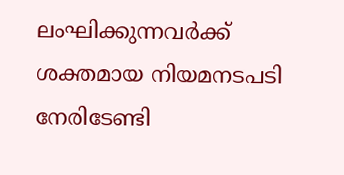ലംഘിക്കുന്നവർക്ക് ശക്തമായ നിയമനടപടി നേരിടേണ്ടി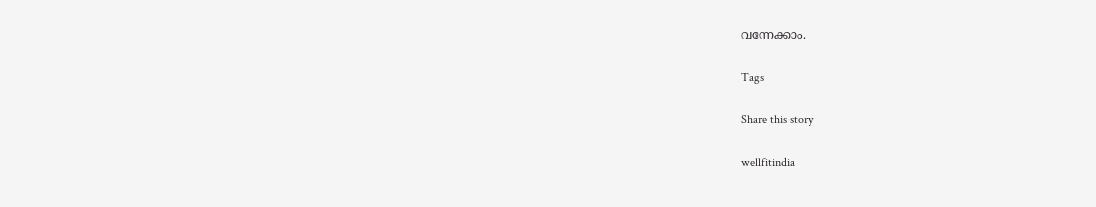വന്നേക്കാം.

Tags

Share this story

wellfitindia